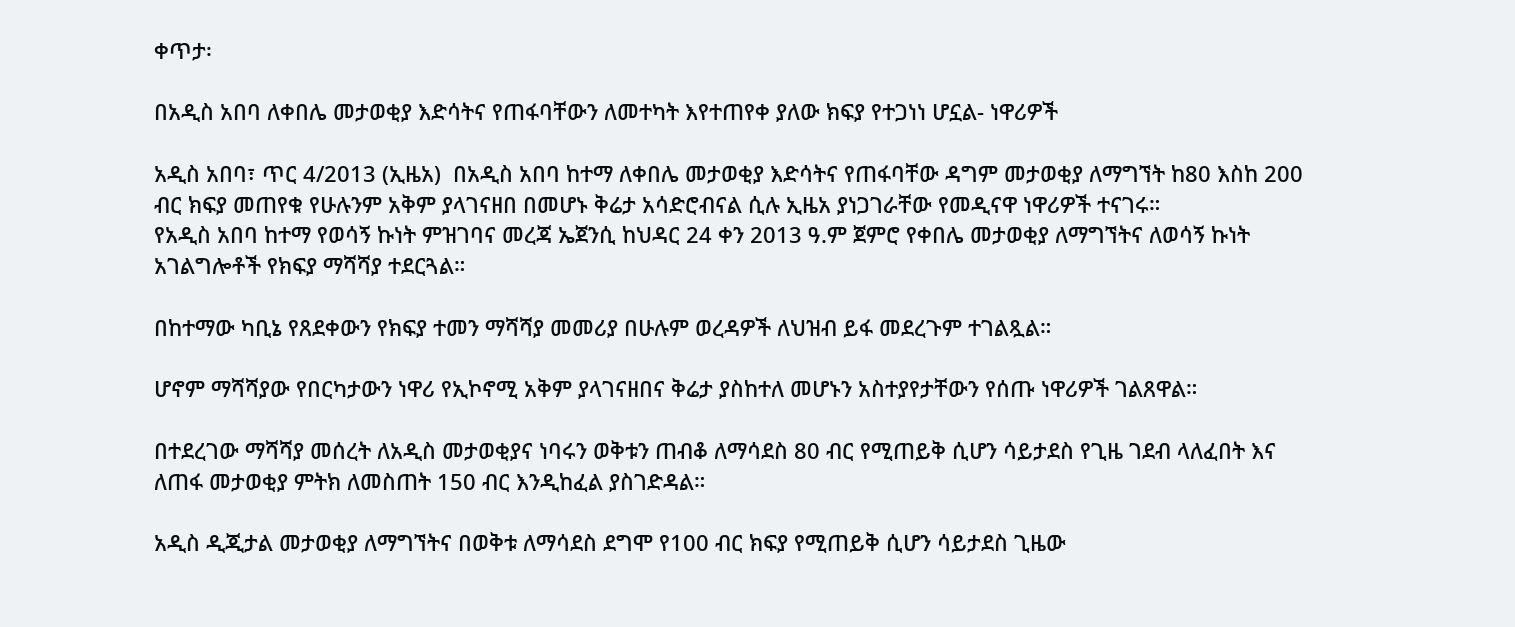ቀጥታ፡

በአዲስ አበባ ለቀበሌ መታወቂያ እድሳትና የጠፋባቸውን ለመተካት እየተጠየቀ ያለው ክፍያ የተጋነነ ሆኗል- ነዋሪዎች

አዲስ አበባ፣ ጥር 4/2013 (ኢዜአ)  በአዲስ አበባ ከተማ ለቀበሌ መታወቂያ እድሳትና የጠፋባቸው ዳግም መታወቂያ ለማግኘት ከ80 እስከ 200 ብር ክፍያ መጠየቁ የሁሉንም አቅም ያላገናዘበ በመሆኑ ቅሬታ አሳድሮብናል ሲሉ ኢዜአ ያነጋገራቸው የመዲናዋ ነዋሪዎች ተናገሩ።
የአዲስ አበባ ከተማ የወሳኝ ኩነት ምዝገባና መረጃ ኤጀንሲ ከህዳር 24 ቀን 2013 ዓ.ም ጀምሮ የቀበሌ መታወቂያ ለማግኘትና ለወሳኝ ኩነት አገልግሎቶች የክፍያ ማሻሻያ ተደርጓል።

በከተማው ካቢኔ የጸደቀውን የክፍያ ተመን ማሻሻያ መመሪያ በሁሉም ወረዳዎች ለህዝብ ይፋ መደረጉም ተገልጿል።

ሆኖም ማሻሻያው የበርካታውን ነዋሪ የኢኮኖሚ አቅም ያላገናዘበና ቅሬታ ያስከተለ መሆኑን አስተያየታቸውን የሰጡ ነዋሪዎች ገልጸዋል።

በተደረገው ማሻሻያ መሰረት ለአዲስ መታወቂያና ነባሩን ወቅቱን ጠብቆ ለማሳደስ 80 ብር የሚጠይቅ ሲሆን ሳይታደስ የጊዜ ገደብ ላለፈበት እና ለጠፋ መታወቂያ ምትክ ለመስጠት 150 ብር እንዲከፈል ያስገድዳል።

አዲስ ዲጂታል መታወቂያ ለማግኘትና በወቅቱ ለማሳደስ ደግሞ የ100 ብር ክፍያ የሚጠይቅ ሲሆን ሳይታደስ ጊዜው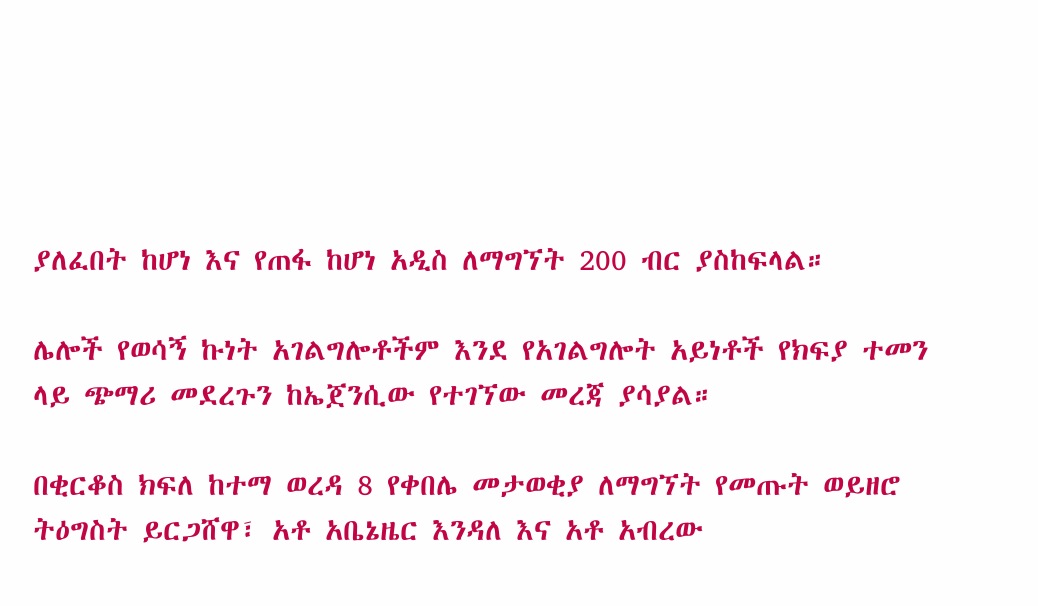ያለፈበት ከሆነ እና የጠፋ ከሆነ አዲስ ለማግኘት 200 ብር ያስከፍላል።

ሌሎች የወሳኝ ኩነት አገልግሎቶችም እንደ የአገልግሎት አይነቶች የክፍያ ተመን ላይ ጭማሪ መደረጉን ከኤጀንሲው የተገኘው መረጃ ያሳያል።

በቂርቆስ ክፍለ ከተማ ወረዳ 8 የቀበሌ መታወቂያ ለማግኘት የመጡት ወይዘሮ ትዕግስት ይርጋሸዋ፣ አቶ አቤኔዜር እንዳለ እና አቶ አብረው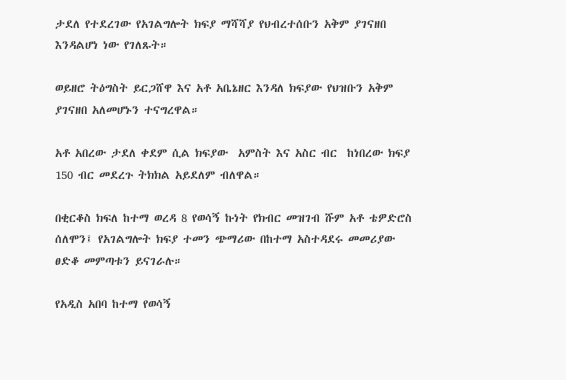ታደለ የተደረገው የአገልግሎት ክፍያ ማሻሻያ የህብረተሰቡን አቅም ያገናዘበ እንዳልሆነ ነው የገለጹት።

ወይዘሮ ትዕግስት ይርጋሸዋ እና አቶ አቤኔዘር እንዳለ ክፍያው የህዝቡን አቅም ያገናዘበ አለመሆኑን ተናግረዋል።

አቶ አበረው ታደለ ቀደም ሲል ክፍያው  አምስት እና አስር ብር  ከነበረው ክፍያ 150 ብር መደረጉ ትክክል አይደለም ብለዋል።

በቂርቆስ ክፍለ ከተማ ወረዳ 8 የወሳኝ ኩነት የክብር መዝገብ ሹም አቶ ቴዎድሮስ ሰለሞን፤ የአገልግሎት ክፍያ ተመን ጭማሪው በከተማ አስተዳደሩ መመሪያው ፀድቆ መምጣቱን ይናገራሉ።

የአዲስ አበባ ከተማ የወሳኝ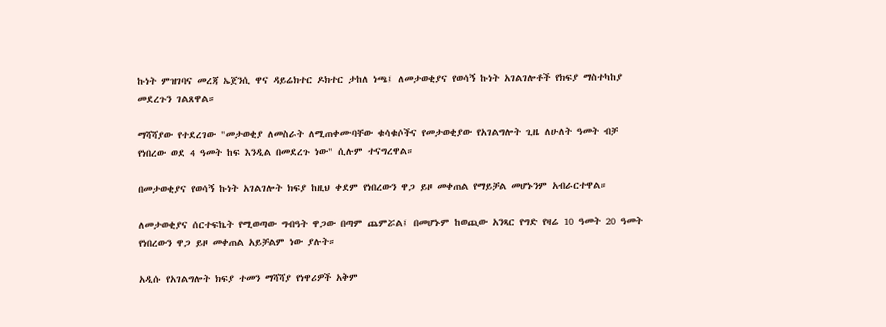ኩነት ምዝገባና መረጃ ኤጀንሲ ዋና ዳይሬክተር ዶክተር ታከለ ነጫ፤ ለመታወቂያና የወሳኝ ኩነት አገልገሎቶች የክፍያ ማስተካከያ መደረጉን ገልጸዋል።

ማሻሻያው የተደረገው "መታወቂያ ለመስራት ለሚጠቀሙባቸው ቁሳቁሶችና የመታወቂያው የአገልግሎት ጊዜ ለሁለት ዓመት ብቻ የነበረው ወደ 4 ዓመት ከፍ እንዲል በመደረጉ ነው" ሲሉም ተናግረዋል።

በመታወቂያና የወሳኝ ኩነት አገልገሎት ክፍያ ከዚህ ቀደም የነበረውን ዋጋ ይዞ መቀጠል የማይቻል መሆኑንም አብራርተዋል።

ለመታወቂያና ሰርተፍኬት የሚወጣው ግብዓት ዋጋው በጣም ጨምሯል፤ በመሆኑም ከወጪው አንጻር የግድ የዛሬ 10 ዓመት 20 ዓመት የነበረውን ዋጋ ይዞ መቀጠል አይቻልም ነው ያሉት።

አዲሱ የአገልግሎት ክፍያ ተመን ማሻሻያ የነዋሪዎች አቅም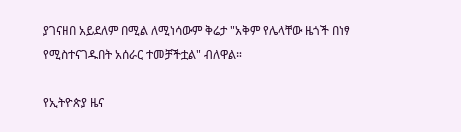ያገናዘበ አይደለም በሚል ለሚነሳውም ቅሬታ "አቅም የሌላቸው ዜጎች በነፃ የሚስተናገዱበት አሰራር ተመቻችቷል" ብለዋል።

የኢትዮጵያ ዜና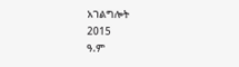አገልግሎት
2015
ዓ.ም